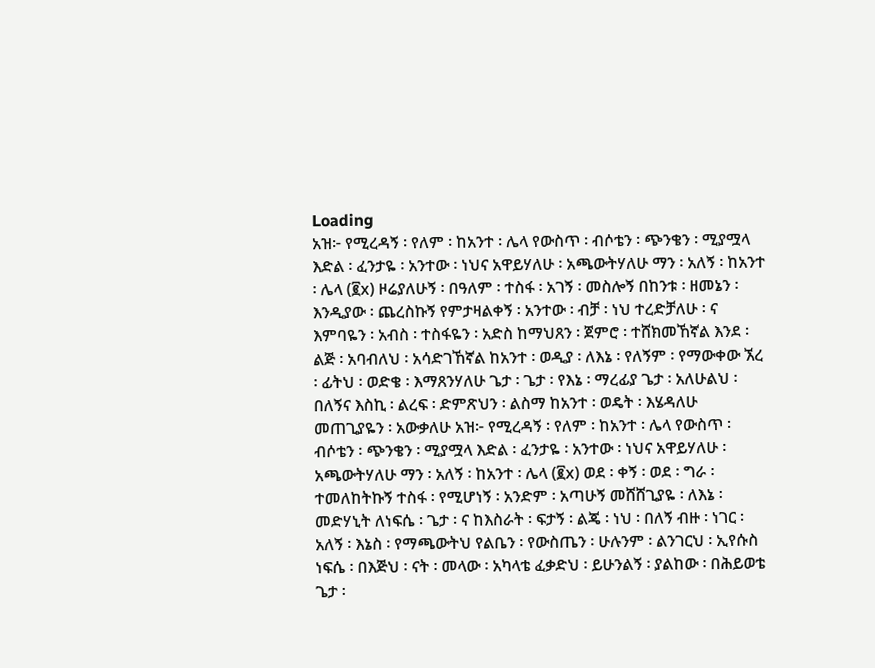Loading
አዝ፦ የሚረዳኝ ፡ የለም ፡ ከአንተ ፡ ሌላ የውስጥ ፡ ብሶቴን ፡ ጭንቄን ፡ ሚያሟላ እድል ፡ ፈንታዬ ፡ አንተው ፡ ነህና አዋይሃለሁ ፡ አጫውትሃለሁ ማን ፡ አለኝ ፡ ከአንተ ፡ ሌላ (፪x) ዞሬያለሁኝ ፡ በዓለም ፡ ተስፋ ፡ አገኝ ፡ መስሎኝ በከንቱ ፡ ዘመኔን ፡ እንዲያው ፡ ጨረስኩኝ የምታዛልቀኝ ፡ አንተው ፡ ብቻ ፡ ነህ ተረድቻለሁ ፡ ና እምባዬን ፡ አብስ ፡ ተስፋዬን ፡ አድስ ከማህጸን ፡ ጀምሮ ፡ ተሸክመኸኛል እንደ ፡ ልጅ ፡ አባብለህ ፡ አሳድገኸኛል ከአንተ ፡ ወዲያ ፡ ለእኔ ፡ የለኝም ፡ የማውቀው ኧረ ፡ ፊትህ ፡ ወድቄ ፡ እማጸንሃለሁ ጌታ ፡ ጌታ ፡ የእኔ ፡ ማረፊያ ጌታ ፡ አለሁልህ ፡ በለኝና እስኪ ፡ ልረፍ ፡ ድምጽህን ፡ ልስማ ከአንተ ፡ ወዴት ፡ እሄዳለሁ መጠጊያዬን ፡ አውቃለሁ አዝ፦ የሚረዳኝ ፡ የለም ፡ ከአንተ ፡ ሌላ የውስጥ ፡ ብሶቴን ፡ ጭንቄን ፡ ሚያሟላ እድል ፡ ፈንታዬ ፡ አንተው ፡ ነህና አዋይሃለሁ ፡ አጫውትሃለሁ ማን ፡ አለኝ ፡ ከአንተ ፡ ሌላ (፪x) ወደ ፡ ቀኝ ፡ ወደ ፡ ግራ ፡ ተመለከትኩኝ ተስፋ ፡ የሚሆነኝ ፡ አንድም ፡ አጣሁኝ መሸሸጊያዬ ፡ ለእኔ ፡ መድሃኒት ለነፍሴ ፡ ጌታ ፡ ና ከእስራት ፡ ፍታኝ ፡ ልጄ ፡ ነህ ፡ በለኝ ብዙ ፡ ነገር ፡ አለኝ ፡ እኔስ ፡ የማጫውትህ የልቤን ፡ የውስጤን ፡ ሁሉንም ፡ ልንገርህ ፡ ኢየሱስ ነፍሴ ፡ በእጅህ ፡ ናት ፡ መላው ፡ አካላቴ ፈቃድህ ፡ ይሁንልኝ ፡ ያልከው ፡ በሕይወቴ ጌታ ፡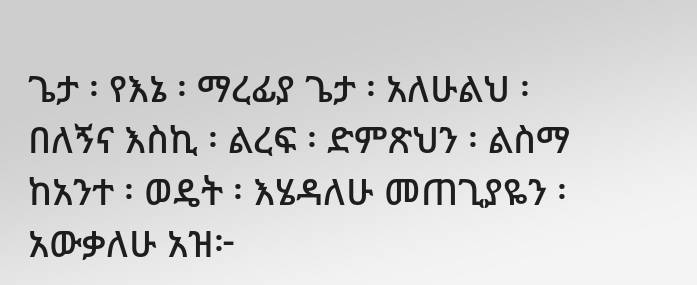ጌታ ፡ የእኔ ፡ ማረፊያ ጌታ ፡ አለሁልህ ፡ በለኝና እስኪ ፡ ልረፍ ፡ ድምጽህን ፡ ልስማ ከአንተ ፡ ወዴት ፡ እሄዳለሁ መጠጊያዬን ፡ አውቃለሁ አዝ፦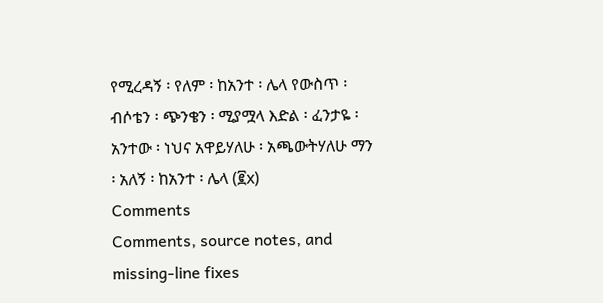የሚረዳኝ ፡ የለም ፡ ከአንተ ፡ ሌላ የውስጥ ፡ ብሶቴን ፡ ጭንቄን ፡ ሚያሟላ እድል ፡ ፈንታዬ ፡ አንተው ፡ ነህና አዋይሃለሁ ፡ አጫውትሃለሁ ማን ፡ አለኝ ፡ ከአንተ ፡ ሌላ (፪x)
Comments
Comments, source notes, and missing-line fixes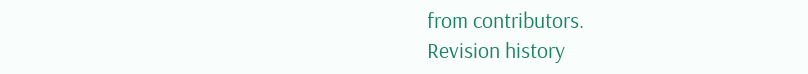from contributors.
Revision history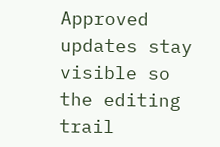Approved updates stay visible so the editing trail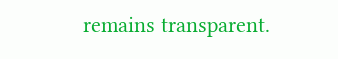remains transparent.